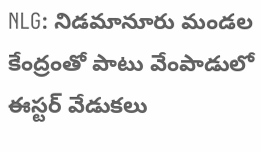NLG: నిడమానూరు మండల కేంద్రంతో పాటు వేంపాడులో ఈస్టర్ వేడుకలు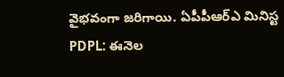వైభవంగా జరిగాయి. ఏపీపీఆర్ఎ మినిస్ట
PDPL: ఈనెల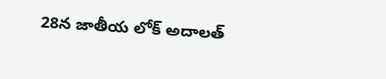28న జాతీయ లోక్ అదాలత్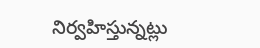నిర్వహిస్తున్నట్లు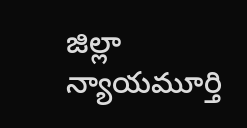జిల్లా న్యాయమూర్తి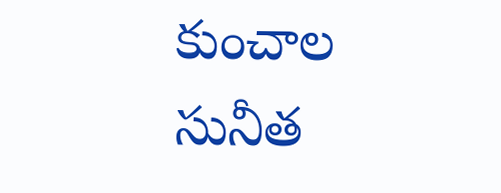కుంచాల సునీత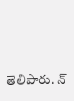తెలిపారు. న్